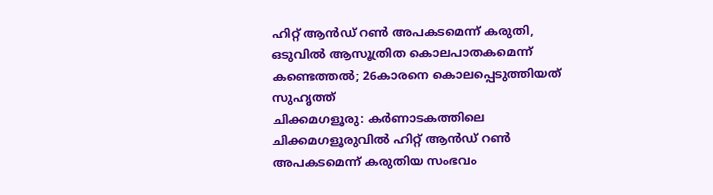ഹിറ്റ് ആൻഡ് റൺ അപകടമെന്ന് കരുതി, ഒടുവിൽ ആസൂത്രിത കൊലപാതകമെന്ന് കണ്ടെത്തൽ; 26കാരനെ കൊലപ്പെടുത്തിയത് സുഹൃത്ത്
ചിക്കമഗളൂരു: കർണാടകത്തിലെ ചിക്കമഗളൂരുവിൽ ഹിറ്റ് ആൻഡ് റൺ അപകടമെന്ന് കരുതിയ സംഭവം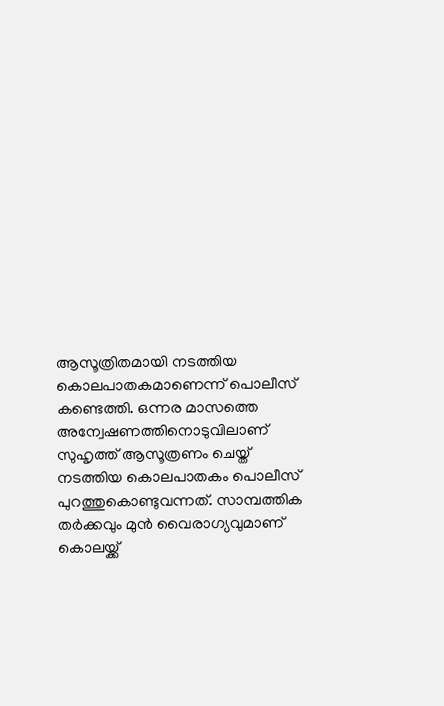ആസൂത്രിതമായി നടത്തിയ കൊലപാതകമാണെന്ന് പൊലീസ് കണ്ടെത്തി. ഒന്നര മാസത്തെ അന്വേഷണത്തിനൊടുവിലാണ് സുഹൃത്ത് ആസൂത്രണം ചെയ്ത് നടത്തിയ കൊലപാതകം പൊലീസ് പുറത്തുകൊണ്ടുവന്നത്. സാമ്പത്തിക തർക്കവും മുൻ വൈരാഗ്യവുമാണ് കൊലയ്ക്ക്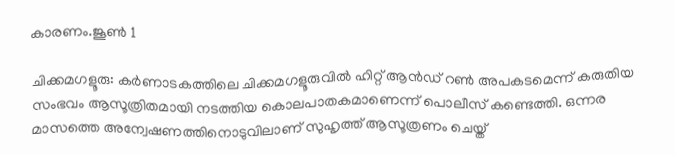കാരണം.ജൂൺ 1

ചിക്കമഗളൂരു: കർണാടകത്തിലെ ചിക്കമഗളൂരുവിൽ ഹിറ്റ് ആൻഡ് റൺ അപകടമെന്ന് കരുതിയ സംഭവം ആസൂത്രിതമായി നടത്തിയ കൊലപാതകമാണെന്ന് പൊലീസ് കണ്ടെത്തി. ഒന്നര മാസത്തെ അന്വേഷണത്തിനൊടുവിലാണ് സുഹൃത്ത് ആസൂത്രണം ചെയ്ത്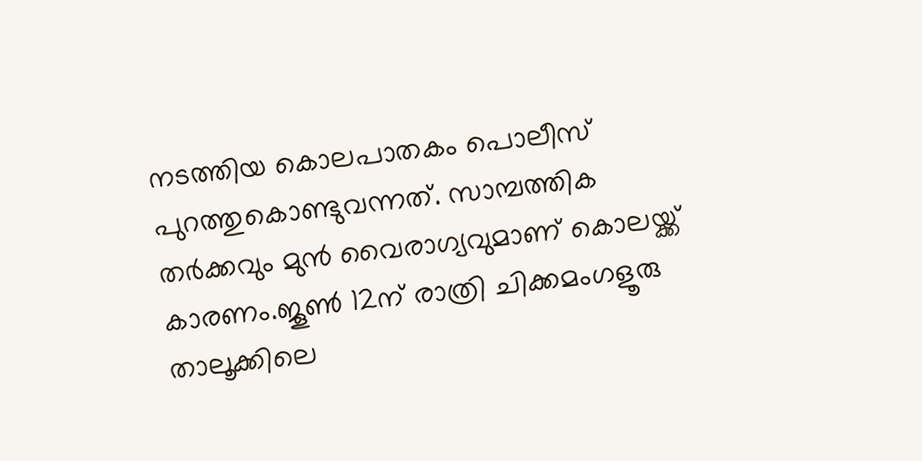നടത്തിയ കൊലപാതകം പൊലീസ് പുറത്തുകൊണ്ടുവന്നത്. സാമ്പത്തിക തർക്കവും മുൻ വൈരാഗ്യവുമാണ് കൊലയ്ക്ക് കാരണം.ജൂൺ 12ന് രാത്രി ചിക്കമംഗളൂരു താലൂക്കിലെ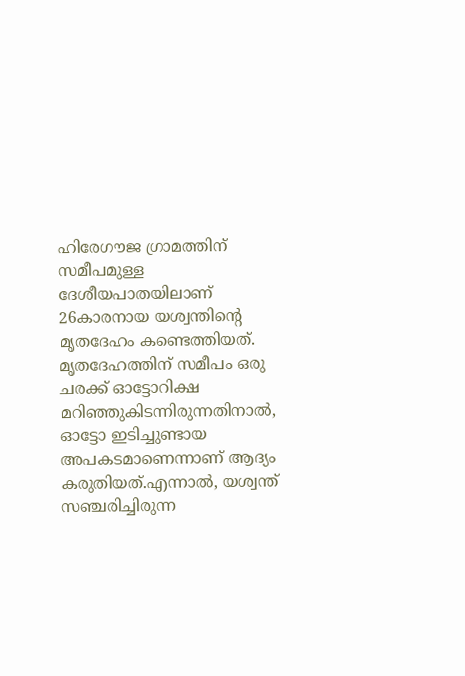ഹിരേഗൗജ ഗ്രാമത്തിന് സമീപമുള്ള ദേശീയപാതയിലാണ് 26കാരനായ യശ്വന്തിന്റെ മൃതദേഹം കണ്ടെത്തിയത്. മൃതദേഹത്തിന് സമീപം ഒരു ചരക്ക് ഓട്ടോറിക്ഷ മറിഞ്ഞുകിടന്നിരുന്നതിനാൽ, ഓട്ടോ ഇടിച്ചുണ്ടായ അപകടമാണെന്നാണ് ആദ്യം കരുതിയത്.എന്നാൽ, യശ്വന്ത് സഞ്ചരിച്ചിരുന്ന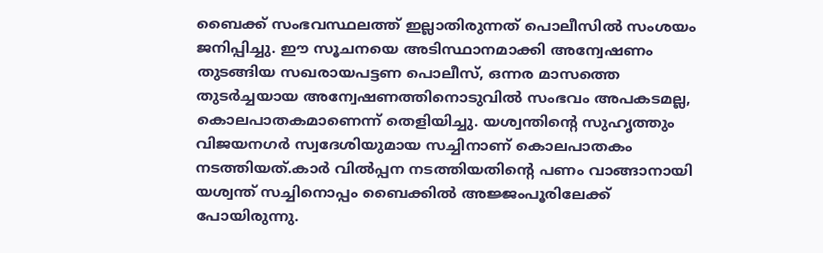ബൈക്ക് സംഭവസ്ഥലത്ത് ഇല്ലാതിരുന്നത് പൊലീസിൽ സംശയം ജനിപ്പിച്ചു. ഈ സൂചനയെ അടിസ്ഥാനമാക്കി അന്വേഷണം തുടങ്ങിയ സഖരായപട്ടണ പൊലീസ്, ഒന്നര മാസത്തെ തുടർച്ചയായ അന്വേഷണത്തിനൊടുവിൽ സംഭവം അപകടമല്ല, കൊലപാതകമാണെന്ന് തെളിയിച്ചു. യശ്വന്തിന്റെ സുഹൃത്തും വിജയനഗ‍ർ സ്വദേശിയുമായ സച്ചിനാണ് കൊലപാതകം നടത്തിയത്.കാർ വിൽപ്പന നടത്തിയതിന്റെ പണം വാങ്ങാനായി യശ്വന്ത് സച്ചിനൊപ്പം ബൈക്കിൽ അജ്ജംപൂരിലേക്ക് പോയിരുന്നു.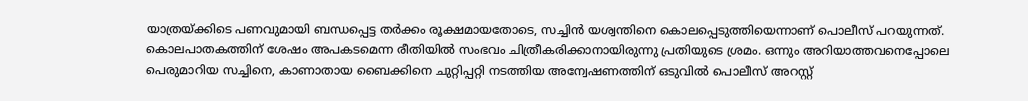യാത്രയ്ക്കിടെ പണവുമായി ബന്ധപ്പെട്ട തർക്കം രൂക്ഷമായതോടെ, സച്ചിൻ യശ്വന്തിനെ കൊലപ്പെടുത്തിയെന്നാണ് പൊലീസ് പറയുന്നത്. കൊലപാതകത്തിന് ശേഷം അപകടമെന്ന രീതിയിൽ സംഭവം ചിത്രീകരിക്കാനായിരുന്നു പ്രതിയുടെ ശ്രമം. ഒന്നും അറിയാത്തവനെപ്പോലെ പെരുമാറിയ സച്ചിനെ, കാണാതായ ബൈക്കിനെ ചുറ്റിപ്പറ്റി നടത്തിയ അന്വേഷണത്തിന് ഒടുവിൽ പൊലീസ് അറസ്റ്റ്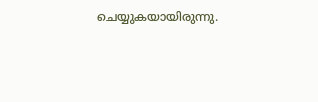ചെയ്യുകയായിരുന്നു.